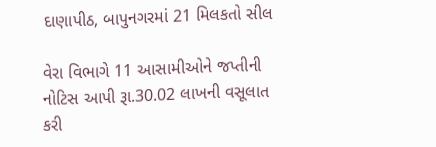દાણાપીઠ, બાપુનગરમાં 21 મિલકતો સીલ

વેરા વિભાગે 11 આસામીઓને જપ્તીની નોટિસ આપી રૂા.30.02 લાખની વસૂલાત કરી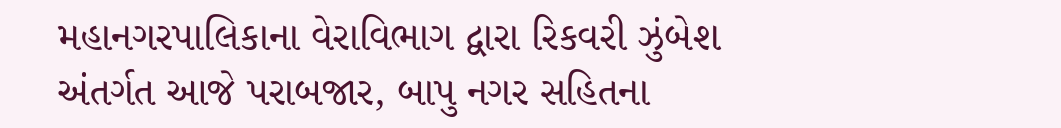મહાનગરપાલિકાના વેરાવિભાગ દ્વારા રિકવરી ઝુંબેશ અંતર્ગત આજે પરાબજાર, બાપુ નગર સહિતના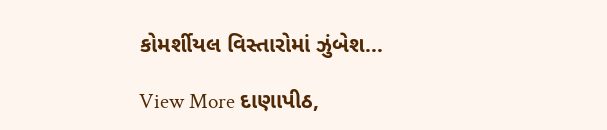કોમર્શીયલ વિસ્તારોમાં ઝુંબેશ…

View More દાણાપીઠ,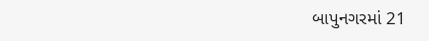બાપુનગરમાં 21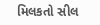મિલકતો સીલ